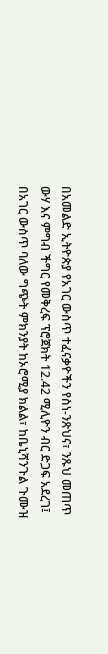በአመልድ ኢትዮጵያ የአገር ውስጥ ተፈናቃዮችን የስነ-ንጽህና፣ ንጹህ መጠጥ ውሃ እና ምግብ ችግር የመቅረፍ ፕሮጀክት 12.42 ሚሊዮን ብር ድጋፍ አደረገ፤
በአገር ውስጥ ባለው ግጭት ምክንያት ከኦሮሚያ ክልል፣ ከቤኒሻንጉል ጉሙዝ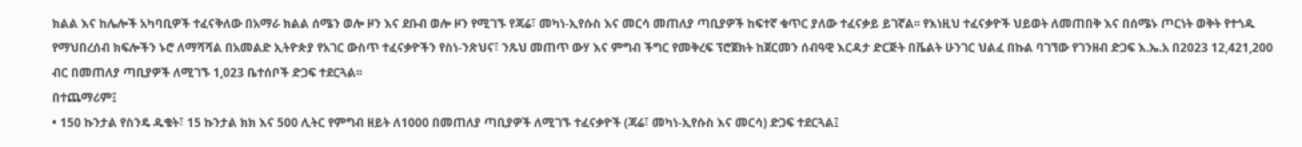ክልል እና ከሌሎች አካባቢዎች ተፈናቅለው በአማራ ክልል ሰሜን ወሎ ዞን እና ደቡብ ወሎ ዞን የሚገኙ የጃሬ፣ መካነ-ኢየሱስ እና መርሳ መጠለያ ጣቢያዎች ከፍተኛ ቁጥር ያለው ተፈናቃይ ይገኛል፡፡ የእነዚህ ተፈናቃዮች ህይወት ለመጠበቅ እና በሰሜኑ ጦርነት ወቅት የተጎዱ የማህበረሰብ ክፍሎችን ኑሮ ለማሻሻል በአመልድ ኢትዮጵያ የአገር ውስጥ ተፈናቃዮችን የስነ-ንጽህና፣ ንጹህ መጠጥ ውሃ እና ምግብ ችግር የመቅረፍ ፕሮጀክት ከጀርመን ሰብዓዊ እርዳታ ድርጅት በቬልት ሁንገር ህልፈ በኩል ባገኘው የገንዘብ ድጋፍ እ.ኤ.አ በ2023 12,421,200 ብር በመጠለያ ጣቢያዎች ለሚገኙ 1,023 ቤተሰቦች ድጋፍ ተደርጓል፡፡
በተጨማሪም፤
• 150 ኩንታል የስንዴ ዱቄት፣ 15 ኩንታል ክክ እና 500 ሊትር የምግብ ዘይት ለ1000 በመጠለያ ጣቢያዎች ለሚገኙ ተፈናቃዮች (ጃሬ፣ መካነ-ኢየሱስ እና መርሳ) ድጋፍ ተደርጓል፤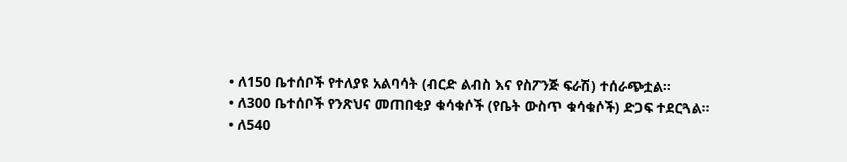• ለ150 ቤተሰቦች የተለያዩ አልባሳት (ብርድ ልብስ እና የስፖንጅ ፍራሽ) ተሰራጭቷል፡፡
• ለ300 ቤተሰቦች የንጽህና መጠበቂያ ቁሳቁሶች (የቤት ውስጥ ቁሳቁሶች) ድጋፍ ተደርጓል፡፡
• ለ540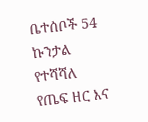ቤተሰቦች 54 ኩንታል የተሻሻለ የጤፍ ዘር እና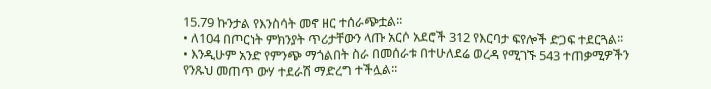15.79 ኩንታል የእንስሳት መኖ ዘር ተሰራጭቷል፡፡
• ለ104 በጦርነት ምክንያት ጥሪታቸውን ላጡ አርሶ አደሮች 312 የእርባታ ፍየሎች ድጋፍ ተደርጓል፡፡
• እንዲሁም አንድ የምንጭ ማጎልበት ስራ በመሰራቱ በተሁለደሬ ወረዳ የሚገኙ 543 ተጠቃሚዎችን የንጹህ መጠጥ ውሃ ተደራሽ ማድረግ ተችሏል፡፡